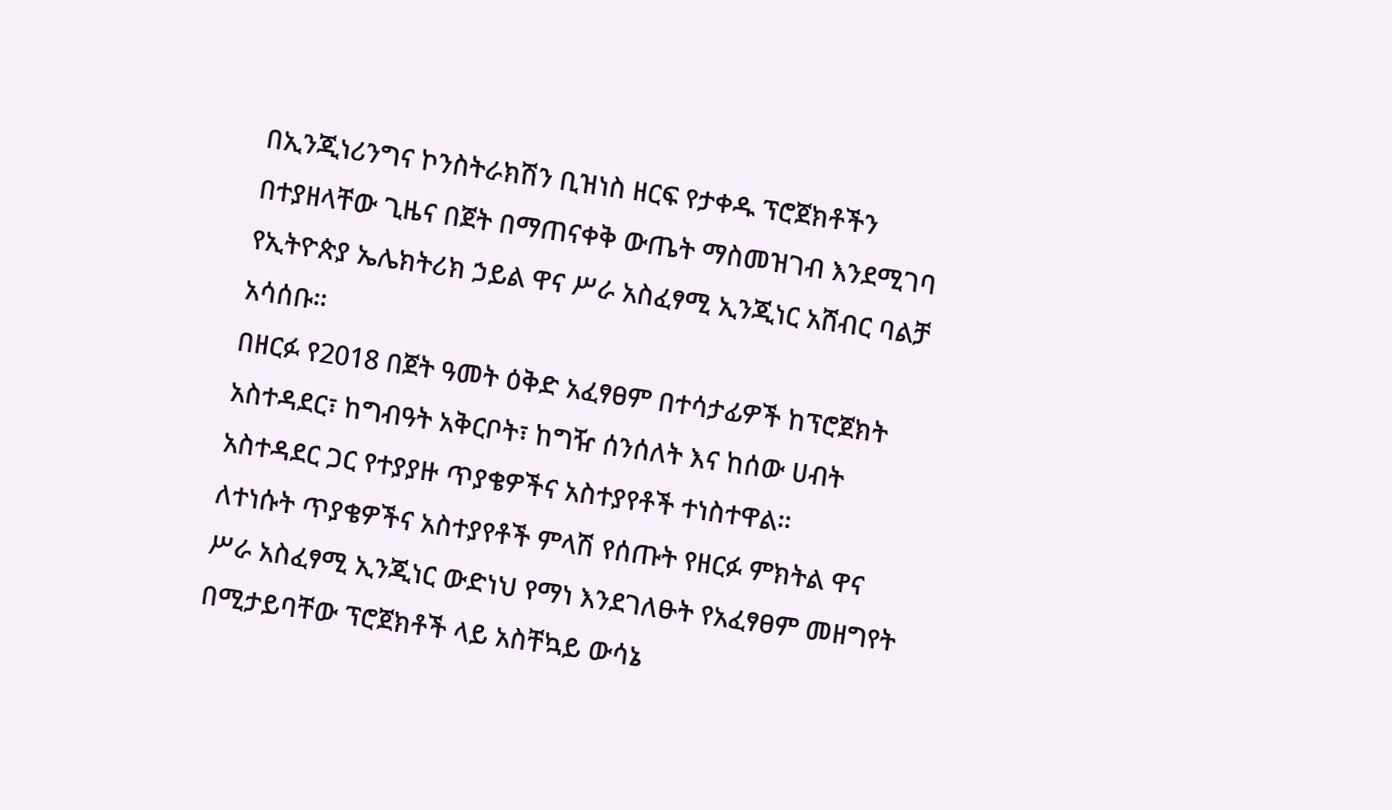በኢንጂነሪንግና ኮንስትራክሽን ቢዝነስ ዘርፍ የታቀዱ ፕሮጀክቶችን በተያዘላቸው ጊዜና በጀት በማጠናቀቅ ውጤት ማስመዝገብ እንደሚገባ የኢትዮጵያ ኤሌክትሪክ ኃይል ዋና ሥራ አስፈፃሚ ኢንጂነር አሸብር ባልቻ አሳሰቡ።
በዘርፉ የ2018 በጀት ዓመት ዕቅድ አፈፃፀም በተሳታፊዎች ከፕሮጀክት አስተዳደር፣ ከግብዓት አቅርቦት፣ ከግዥ ሰንሰለት እና ከሰው ሀብት አስተዳደር ጋር የተያያዙ ጥያቄዎችና አስተያየቶች ተነስተዋል።
ለተነሱት ጥያቄዎችና አስተያየቶች ምላሽ የሰጡት የዘርፉ ምክትል ዋና ሥራ አስፈፃሚ ኢንጂነር ውድነህ የማነ እንደገለፁት የአፈፃፀም መዘግየት በሚታይባቸው ፕሮጀክቶች ላይ አስቸኳይ ውሳኔ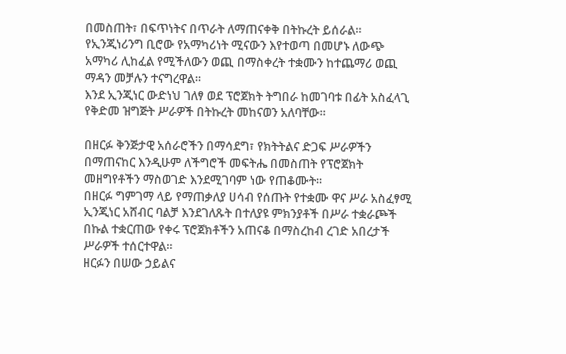በመስጠት፣ በፍጥነትና በጥራት ለማጠናቀቅ በትኩረት ይሰራል።
የኢንጂነሪንግ ቢሮው የአማካሪነት ሚናውን እየተወጣ በመሆኑ ለውጭ አማካሪ ሊከፈል የሚችለውን ወጪ በማስቀረት ተቋሙን ከተጨማሪ ወጪ ማዳን መቻሉን ተናግረዋል።
እንደ ኢንጂነር ውድነህ ገለፃ ወደ ፕሮጀክት ትግበራ ከመገባቱ በፊት አስፈላጊ የቅድመ ዝግጅት ሥራዎች በትኩረት መከናወን አለባቸው።

በዘርፉ ቅንጅታዊ አሰራሮችን በማሳደግ፣ የክትትልና ድጋፍ ሥራዎችን በማጠናከር እንዲሁም ለችግሮች መፍትሔ በመስጠት የፕሮጀክት መዘግየቶችን ማስወገድ እንደሚገባም ነው የጠቆሙት።
በዘርፉ ግምገማ ላይ የማጠቃለያ ሀሳብ የሰጡት የተቋሙ ዋና ሥራ አስፈፃሚ ኢንጂነር አሸብር ባልቻ እንደገለጹት በተለያዩ ምክንያቶች በሥራ ተቋራጮች በኩል ተቋርጠው የቀሩ ፕሮጀክቶችን አጠናቆ በማስረከብ ረገድ አበረታች ሥራዎች ተሰርተዋል።
ዘርፉን በሠው ኃይልና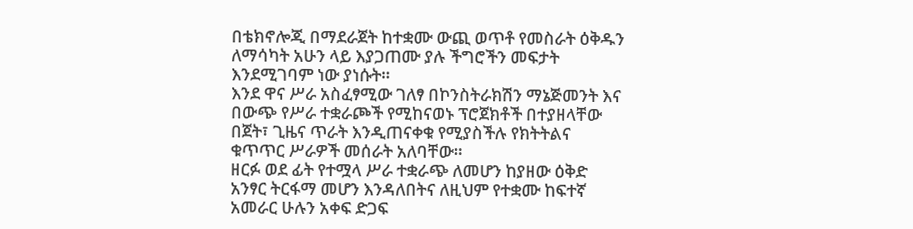በቴክኖሎጂ በማደራጀት ከተቋሙ ውጪ ወጥቶ የመስራት ዕቅዱን ለማሳካት አሁን ላይ እያጋጠሙ ያሉ ችግሮችን መፍታት እንደሚገባም ነው ያነሱት።
እንደ ዋና ሥራ አስፈፃሚው ገለፃ በኮንስትራክሽን ማኔጅመንት እና በውጭ የሥራ ተቋራጮች የሚከናወኑ ፕሮጀክቶች በተያዘላቸው በጀት፣ ጊዜና ጥራት እንዲጠናቀቁ የሚያስችሉ የክትትልና ቁጥጥር ሥራዎች መሰራት አለባቸው።
ዘርፉ ወደ ፊት የተሟላ ሥራ ተቋራጭ ለመሆን ከያዘው ዕቅድ አንፃር ትርፋማ መሆን እንዳለበትና ለዚህም የተቋሙ ከፍተኛ አመራር ሁሉን አቀፍ ድጋፍ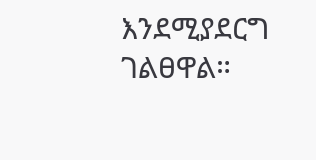እንደሚያደርግ ገልፀዋል።